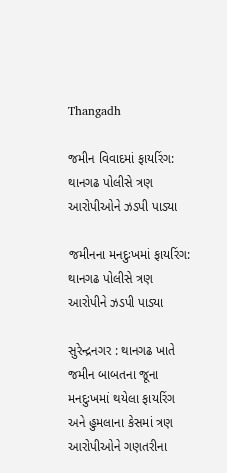Thangadh

જમીન વિવાદમાં ફાયરિંગ: થાનગઢ પોલીસે ત્રણ આરોપીઓને ઝડપી પાડ્યા

જમીનના મનદુઃખમાં ફાયરિંગ: થાનગઢ પોલીસે ત્રણ આરોપીને ઝડપી પાડ્યા

સુરેન્દ્રનગર : થાનગઢ ખાતે જમીન બાબતના જૂના મનદુઃખમાં થયેલા ફાયરિંગ અને હુમલાના કેસમાં ત્રણ આરોપીઓને ગણતરીના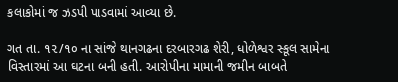કલાકોમાં જ ઝડપી પાડવામાં આવ્યા છે.

ગત તા. ૧૨/૧૦ ના સાંજે થાનગઢના દરબારગઢ શેરી, ધોળેશ્વર સ્કૂલ સામેના વિસ્તારમાં આ ઘટના બની હતી. આરોપીના મામાની જમીન બાબતે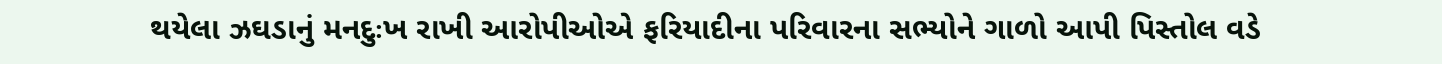થયેલા ઝઘડાનું મનદુઃખ રાખી આરોપીઓએ ફરિયાદીના પરિવારના સભ્યોને ગાળો આપી પિસ્તોલ વડે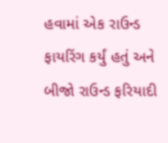હવામાં એક રાઉન્ડ ફાયરિંગ કર્યું હતું અને બીજો રાઉન્ડ ફરિયાદી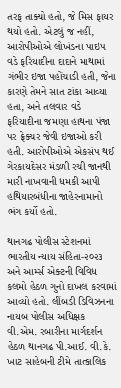તરફ તાક્યો હતો, જે મિસ ફાયર થયો હતો. એટલું જ નહીં, આરોપીઓએ લોખંડના પાઇપ વડે ફરિયાદીના દાદાને માથામાં ગંભીર ઇજા પહોંચાડી હતી, જેના કારણે તેમને સાત ટાંકા આવ્યા હતા, અને તલવાર વડે ફરિયાદીના જમણા હાથના પંજા પર ફ્રેક્ચર જેવી ઇજાઓ કરી હતી. આરોપીઓએ એકસંપ થઈ ગેરકાયદેસર મંડળી રચી જાનથી મારી નાખવાની ધમકી આપી હથિયારબંધીના જાહેરનામાનો ભંગ કર્યો હતો.

થાનગઢ પોલીસ સ્ટેશનમાં ભારતીય ન્યાય સંહિતા-૨૦૨૩ અને આર્મ્સ એક્ટની વિવિધ કલમો હેઠળ ગુનો દાખલ કરવામાં આવ્યો હતો. લીંબડી ડિવિઝનના નાયબ પોલીસ અધિક્ષક વી.એમ. રબારીના માર્ગદર્શન હેઠળ થાનગઢ પી.આઈ. વી.કે. ખાટ સાહેબની ટીમે તાત્કાલિક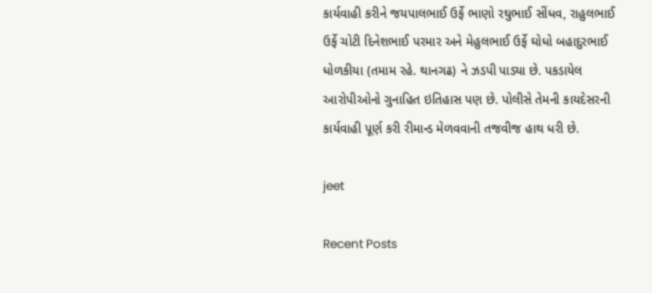કાર્યવાહી કરીને જયપાલભાઈ ઉર્ફે ભાણો રઘુભાઈ સીંધવ, રાહુલભાઈ ઉર્ફે ચોટી દિનેશભાઈ પરમાર અને મેહુલભાઈ ઉર્ફે ઘોધો બહાદુરભાઈ ધોળકીયા (તમામ રહે. થાનગઢ) ને ઝડપી પાડ્યા છે. પકડાયેલ આરોપીઓનો ગુનાહિત ઇતિહાસ પણ છે. પોલીસે તેમની કાયદેસરની કાર્યવાહી પૂર્ણ કરી રીમાન્ડ મેળવવાની તજવીજ હાથ ધરી છે.

jeet

Recent Posts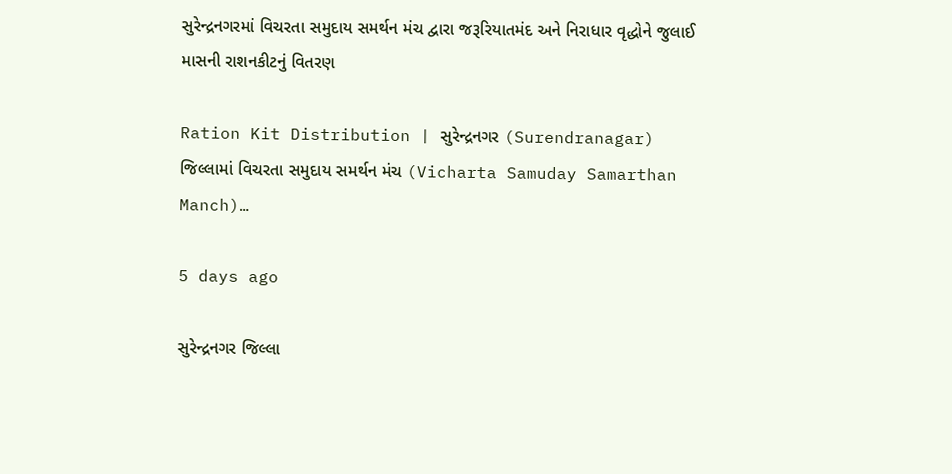સુરેન્દ્રનગરમાં વિચરતા સમુદાય સમર્થન મંચ દ્વારા જરૂરિયાતમંદ અને નિરાધાર વૃદ્ધોને જુલાઈ માસની રાશનકીટનું વિતરણ

Ration Kit Distribution | સુરેન્દ્રનગર (Surendranagar) જિલ્લામાં વિચરતા સમુદાય સમર્થન મંચ (Vicharta Samuday Samarthan Manch)…

5 days ago

સુરેન્દ્રનગર જિલ્લા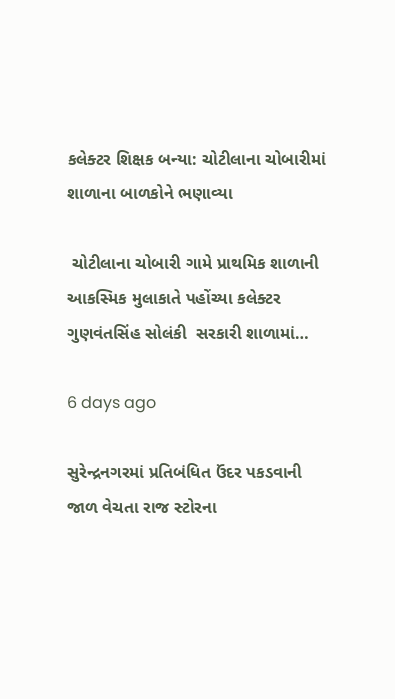કલેક્ટર શિક્ષક બન્યા: ચોટીલાના ચોબારીમાં શાળાના બાળકોને ભણાવ્યા

 ચોટીલાના ચોબારી ગામે પ્રાથમિક શાળાની આકસ્મિક મુલાકાતે પહોંચ્યા કલેક્ટર ગુણવંતસિંહ સોલંકી  સરકારી શાળામાં…

6 days ago

સુરેન્દ્રનગરમાં પ્રતિબંધિત ઉંદર પકડવાની જાળ વેચતા રાજ સ્ટોરના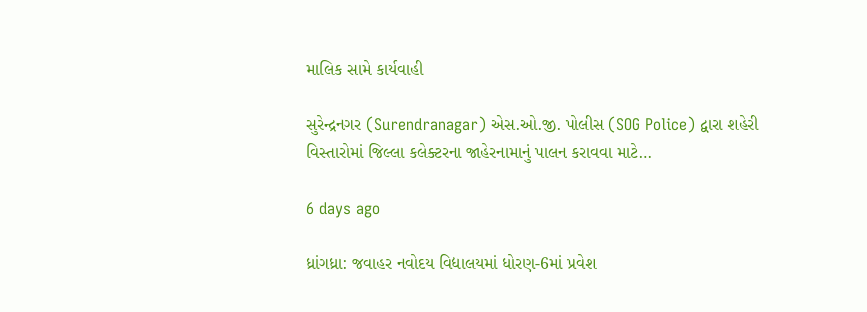માલિક સામે કાર્યવાહી

સુરેન્દ્રનગર (Surendranagar) એસ.ઓ.જી. પોલીસ (SOG Police) દ્વારા શહેરી વિસ્તારોમાં જિલ્લા કલેક્ટરના જાહેરનામાનું પાલન કરાવવા માટે…

6 days ago

ધ્રાંગધ્રા: જવાહર નવોદય વિદ્યાલયમાં ધોરણ-6માં પ્રવેશ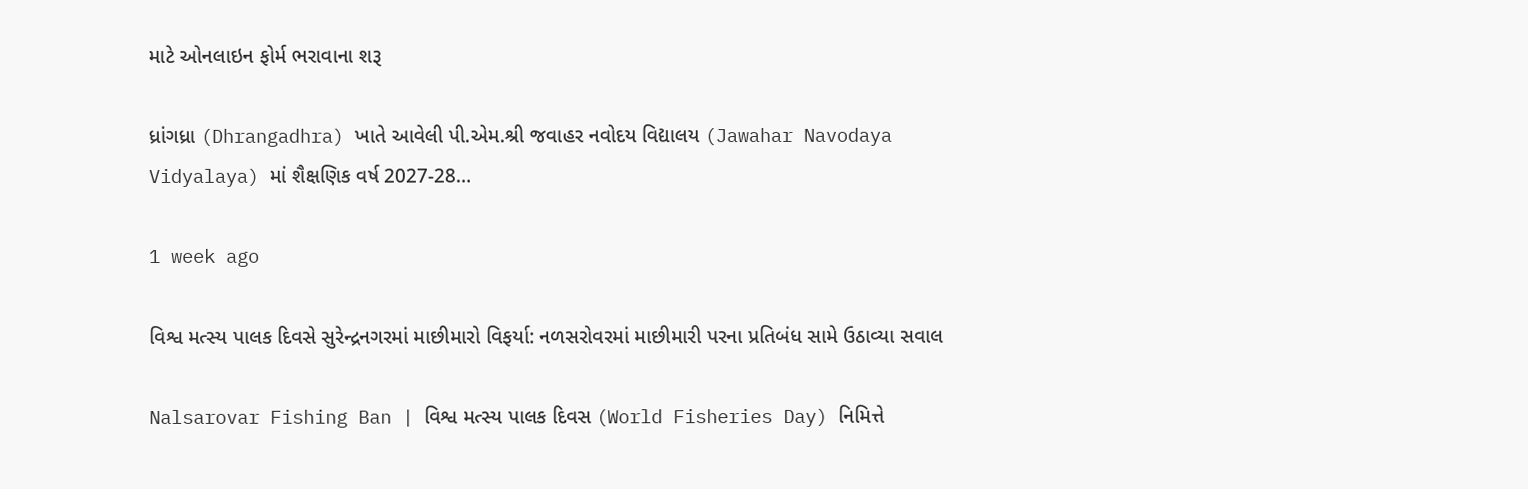માટે ઓનલાઇન ફોર્મ ભરાવાના શરૂ

ધ્રાંગધ્રા (Dhrangadhra) ખાતે આવેલી પી.એમ.શ્રી જવાહર નવોદય વિદ્યાલય (Jawahar Navodaya Vidyalaya) માં શૈક્ષણિક વર્ષ 2027-28…

1 week ago

વિશ્વ મત્સ્ય પાલક દિવસે સુરેન્દ્રનગરમાં માછીમારો વિફર્યા: નળસરોવરમાં માછીમારી પરના પ્રતિબંધ સામે ઉઠાવ્યા સવાલ

Nalsarovar Fishing Ban | વિશ્વ મત્સ્ય પાલક દિવસ (World Fisheries Day) નિમિત્તે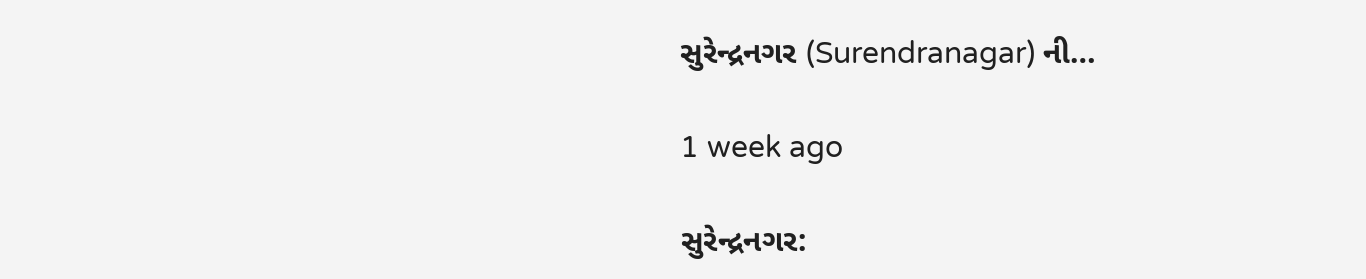સુરેન્દ્રનગર (Surendranagar) ની…

1 week ago

સુરેન્દ્રનગર: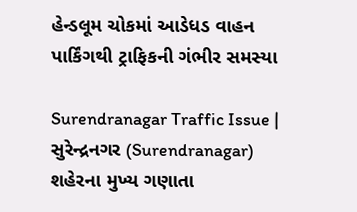હેન્ડલૂમ ચોકમાં આડેધડ વાહન પાર્કિંગથી ટ્રાફિકની ગંભીર સમસ્યા

Surendranagar Traffic Issue | સુરેન્દ્રનગર (Surendranagar) શહેરના મુખ્ય ગણાતા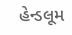હેન્ડલૂમ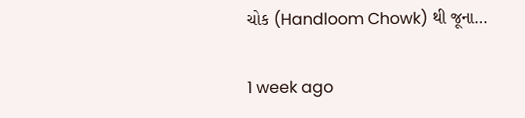ચોક (Handloom Chowk) થી જૂના…

1 week ago